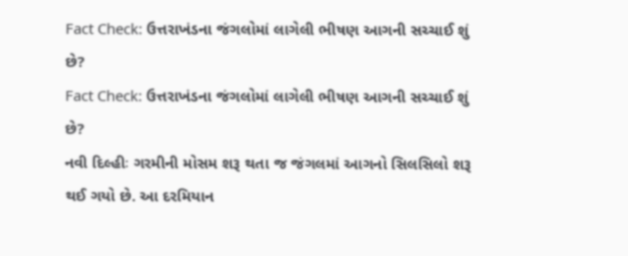Fact Check: ઉત્તરાખંડના જંગલોમાં લાગેલી ભીષણ આગની સચ્ચાઈ શું છે?
Fact Check: ઉત્તરાખંડના જંગલોમાં લાગેલી ભીષણ આગની સચ્ચાઈ શું છે?
નવી દિલ્હીઃ ગરમીની મોસમ શરૂ થતા જ જંગલમાં આગનો સિલસિલો શરૂ થઈ ગયો છે. આ દરમિયાન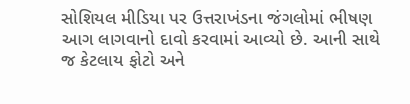સોશિયલ મીડિયા પર ઉત્તરાખંડના જંગલોમાં ભીષણ આગ લાગવાનો દાવો કરવામાં આવ્યો છે. આની સાથે જ કેટલાય ફોટો અને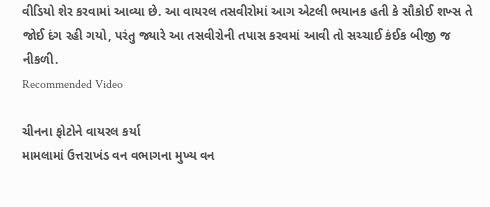વીડિયો શેર કરવામાં આવ્યા છે. આ વાયરલ તસવીરોમાં આગ એટલી ભયાનક હતી કે સૌકોઈ શખ્સ તે જોઈ દંગ રહી ગયો, પરંતુ જ્યારે આ તસવીરોની તપાસ કરવમાં આવી તો સચ્ચાઈ કંઈક બીજી જ નીકળી.
Recommended Video

ચીનના ફોટોને વાયરલ કર્યા
મામલામાં ઉત્તરાખંડ વન વભાગના મુખ્ય વન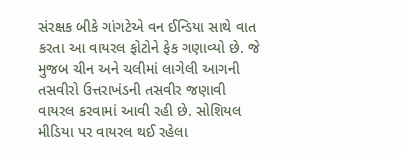સંરક્ષક બીકે ગાંગટેએ વન ઈન્ડિયા સાથે વાત કરતા આ વાયરલ ફોટોને ફેક ગણાવ્યો છે. જે મુજબ ચીન અને ચલીમાં લાગેલી આગની તસવીરો ઉત્તરાખંડની તસવીર જણાવી વાયરલ કરવામાં આવી રહી છે. સોશિયલ મીડિયા પર વાયરલ થઈ રહેલા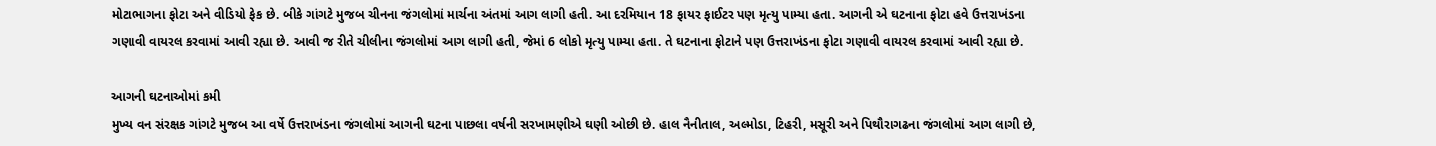મોટાભાગના ફોટા અને વીડિયો ફેક છે. બીકે ગાંગટે મુજબ ચીનના જંગલોમાં માર્ચના અંતમાં આગ લાગી હતી. આ દરમિયાન 18 ફાયર ફાઈટર પણ મૃત્યુ પામ્યા હતા. આગની એ ઘટનાના ફોટા હવે ઉત્તરાખંડના ગણાવી વાયરલ કરવામાં આવી રહ્યા છે. આવી જ રીતે ચીલીના જંગલોમાં આગ લાગી હતી, જેમાં 6 લોકો મૃત્યુ પામ્યા હતા. તે ઘટનાના ફોટાને પણ ઉત્તરાખંડના ફોટા ગણાવી વાયરલ કરવામાં આવી રહ્યા છે.

આગની ઘટનાઓમાં કમી
મુખ્ય વન સંરક્ષક ગાંગટે મુજબ આ વર્ષે ઉત્તરાખંડના જંગલોમાં આગની ઘટના પાછલા વર્ષની સરખામણીએ ઘણી ઓછી છે. હાલ નૈનીતાલ, અલ્મોડા, ટિહરી, મસૂરી અને પિથૌરાગઢના જંગલોમાં આગ લાગી છે,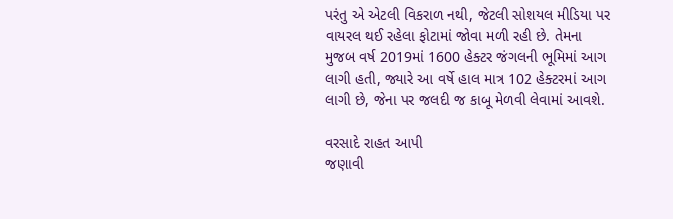પરંતુ એ એટલી વિકરાળ નથી, જેટલી સોશયલ મીડિયા પર વાયરલ થઈ રહેલા ફોટામાં જોવા મળી રહી છે. તેમના મુજબ વર્ષ 2019માં 1600 હેક્ટર જંગલની ભૂમિમાં આગ લાગી હતી, જ્યારે આ વર્ષે હાલ માત્ર 102 હેક્ટરમાં આગ લાગી છે, જેના પર જલદી જ કાબૂ મેળવી લેવામાં આવશે.

વરસાદે રાહત આપી
જણાવી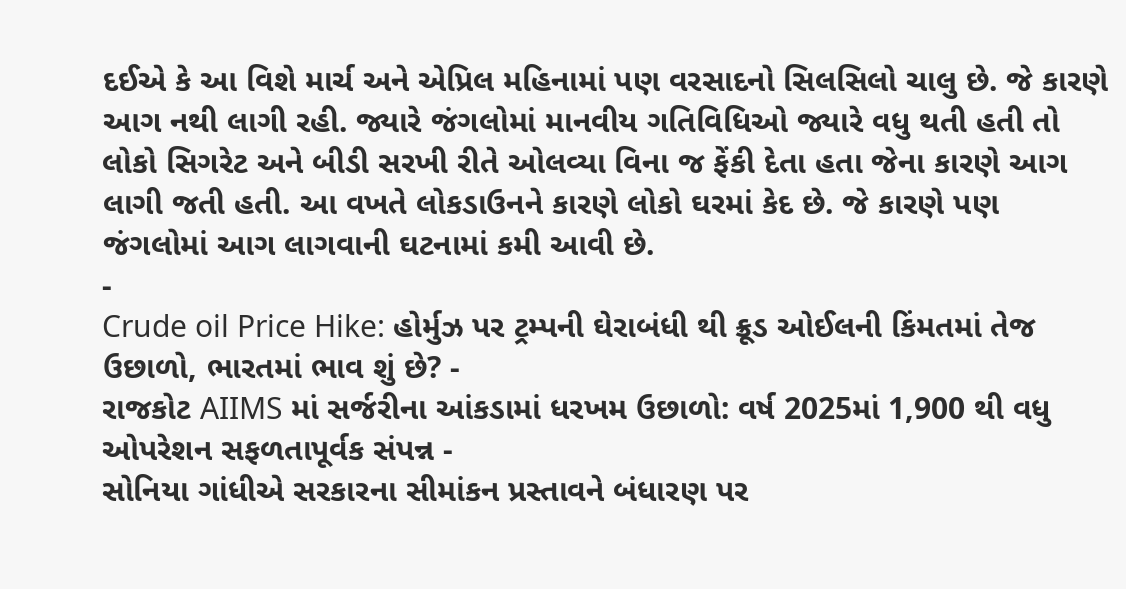દઈએ કે આ વિશે માર્ચ અને એપ્રિલ મહિનામાં પણ વરસાદનો સિલસિલો ચાલુ છે. જે કારણે આગ નથી લાગી રહી. જ્યારે જંગલોમાં માનવીય ગતિવિધિઓ જ્યારે વધુ થતી હતી તો લોકો સિગરેટ અને બીડી સરખી રીતે ઓલવ્યા વિના જ ફેંકી દેતા હતા જેના કારણે આગ લાગી જતી હતી. આ વખતે લોકડાઉનને કારણે લોકો ઘરમાં કેદ છે. જે કારણે પણ જંગલોમાં આગ લાગવાની ઘટનામાં કમી આવી છે.
-
Crude oil Price Hike: હોર્મુઝ પર ટ્રમ્પની ઘેરાબંધી થી ક્રૂડ ઓઈલની કિંમતમાં તેજ ઉછાળો, ભારતમાં ભાવ શું છે? -
રાજકોટ AIIMS માં સર્જરીના આંકડામાં ધરખમ ઉછાળો: વર્ષ 2025માં 1,900 થી વધુ ઓપરેશન સફળતાપૂર્વક સંપન્ન -
સોનિયા ગાંધીએ સરકારના સીમાંકન પ્રસ્તાવને બંધારણ પર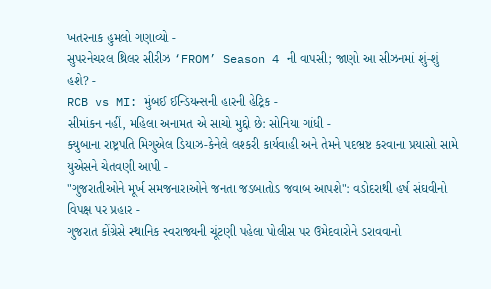ખતરનાક હુમલો ગણાવ્યો -
સુપરનેચરલ થ્રિલર સીરીઝ ‘FROM’ Season 4 ની વાપસી; જાણો આ સીઝનમાં શું-શું હશે? -
RCB vs MI: મુંબઈ ઈન્ડિયન્સની હારની હેટ્રિક -
સીમાંકન નહીં, મહિલા અનામત એ સાચો મુદ્દો છે: સોનિયા ગાંધી -
ક્યુબાના રાષ્ટ્રપતિ મિગુએલ ડિયાઝ-કેનેલે લશ્કરી કાર્યવાહી અને તેમને પદભ્રષ્ટ કરવાના પ્રયાસો સામે યુએસને ચેતવણી આપી -
"ગુજરાતીઓને મૂર્ખ સમજનારાઓને જનતા જડબાતોડ જવાબ આપશે": વડોદરાથી હર્ષ સંઘવીનો વિપક્ષ પર પ્રહાર -
ગુજરાત કોંગ્રેસે સ્થાનિક સ્વરાજ્યની ચૂંટણી પહેલા પોલીસ પર ઉમેદવારોને ડરાવવાનો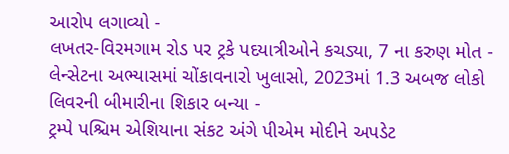આરોપ લગાવ્યો -
લખતર-વિરમગામ રોડ પર ટ્રકે પદયાત્રીઓને કચડ્યા, 7 ના કરુણ મોત -
લેન્સેટના અભ્યાસમાં ચોંકાવનારો ખુલાસો, 2023માં 1.3 અબજ લોકો લિવરની બીમારીના શિકાર બન્યા -
ટ્રમ્પે પશ્ચિમ એશિયાના સંકટ અંગે પીએમ મોદીને અપડેટ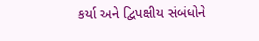કર્યા અને દ્વિપક્ષીય સંબંધોને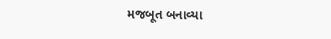મજબૂત બનાવ્યા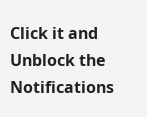Click it and Unblock the Notifications